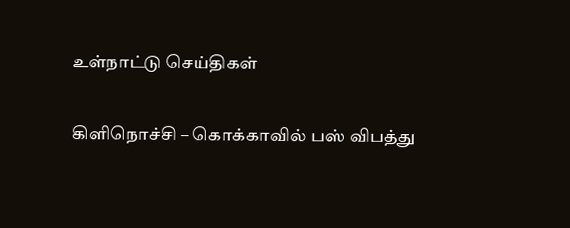உள்நாட்டு செய்திகள்

கிளிநொச்சி – கொக்காவில் பஸ் விபத்து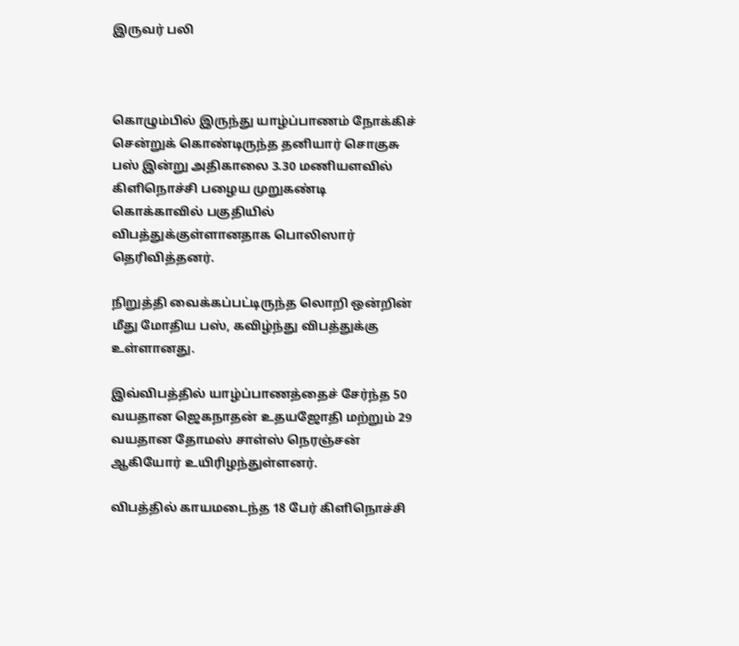இருவர் பலி



கொழும்பில் இருந்து யாழ்ப்பாணம் நோக்கிச் சென்றுக் கொண்டிருந்த தனியார் சொகுசு பஸ் இன்று அதிகாலை 3.30 மணியளவில் கிளிநொச்சி பழைய முறுகண்டி கொக்காவில் பகுதியில் விபத்துக்குள்ளானதாக பொலிஸார் தெரிவித்தனர்.

நிறுத்தி வைக்கப்பட்டிருந்த லொறி ஒன்றின் மீது மோதிய பஸ், கவிழ்ந்து விபத்துக்கு உள்ளானது.

இவ்விபத்தில் யாழ்ப்பாணத்தைச் சேர்ந்த 50 வயதான ஜெகநாதன் உதயஜோதி மற்றும் 29 வயதான தோமஸ் சாள்ஸ் நெரஞ்சன் ஆகியோர் உயிரிழந்துள்ளனர்.

விபத்தில் காயமடைந்த 18 பேர் கிளிநொச்சி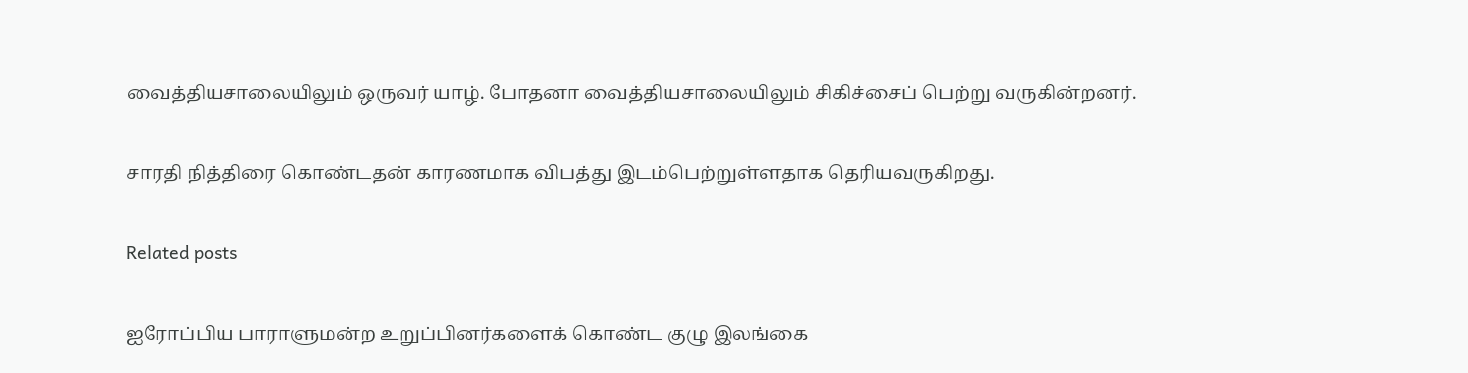வைத்தியசாலையிலும் ஒருவர் யாழ். போதனா வைத்தியசாலையிலும் சிகிச்சைப் பெற்று வருகின்றனர்.

சாரதி நித்திரை கொண்டதன் காரணமாக விபத்து இடம்பெற்றுள்ளதாக தெரியவருகிறது.

Related posts

ஐரோப்பிய பாராளுமன்ற உறுப்பினர்களைக் கொண்ட குழு இலங்கை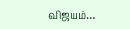விஜயம்…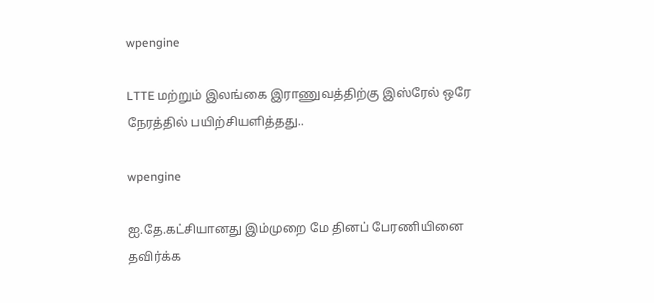wpengine

LTTE மற்றும் இலங்கை இராணுவத்திற்கு இஸ்ரேல் ஒரே நேரத்தில் பயிற்சியளித்தது..

wpengine

ஐ.தே.கட்சியானது இம்முறை மே தினப் பேரணியினை தவிர்க்க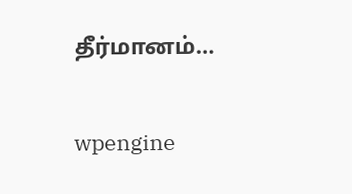தீர்மானம்…

wpengine